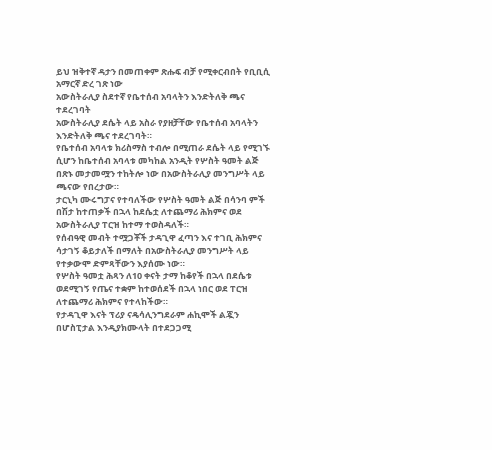ይህ ዝቅተኛ ዳታን በመጠቀም ጽሑፍ ብቻ የሚቀርብበት የቢቢሲ አማርኛ ድረ ገጽ ነው
አውስትራሊያ ስደተኛ የቤተሰብ አባላትን እንድትለቅ ጫና ተደረገባት
አውስትራሊያ ደሴት ላይ አስራ የያዘቻቸው የቤተሰብ አባላትን እንድትለቅ ጫና ተደረገባት።
የቤተሰብ አባላቱ ክሪስማስ ተብሎ በሚጠራ ደሴት ላይ የሚገኙ ሲሆን ከቤተሰብ አባላቱ መካከል አንዲት የሦስት ዓመት ልጅ በጽኑ መታመሟን ተከትሎ ነው በአውስትራሊያ መንግሥት ላይ ጫናው የበረታው።
ታርኒካ ሙሩግፓና የተባለችው የሦስት ዓመት ልጅ በሳንባ ምች በሽታ ከተጠቃች በኋላ ከደሴቷ ለተጨማሪ ሕክምና ወደ አውስትራሊያ ፐርዝ ከተማ ተወስዳለች።
የሰብዓዊ መብት ተሟጋቾች ታዳጊዋ ፈጣን እና ተገቢ ሕክምና ሳታገኝ ቆይታለች በማለት በአውስትራሊያ መንግሥት ላይ የተቃውሞ ድምጻቸውን እያሰሙ ነው።
የሦስት ዓመቷ ሕጻን ለ10 ቀናት ታማ ከቆየች በኋላ በደሴቱ ወደሚገኝ የጤና ተቋም ከተወሰደች በኋላ ነበር ወደ ፐርዝ ለተጨማሪ ሕክምና የተላከችው።
የታዳጊዋ እናት ፕሪያ ናዴሳሊንግደራም ሐኪሞች ልጇን በሆስፒታል እንዲያክሙላት በተደጋጋሚ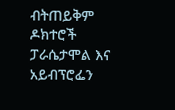ብትጠይቅም ዶክተሮች ፓራሴታሞል እና አይብፕሮፌን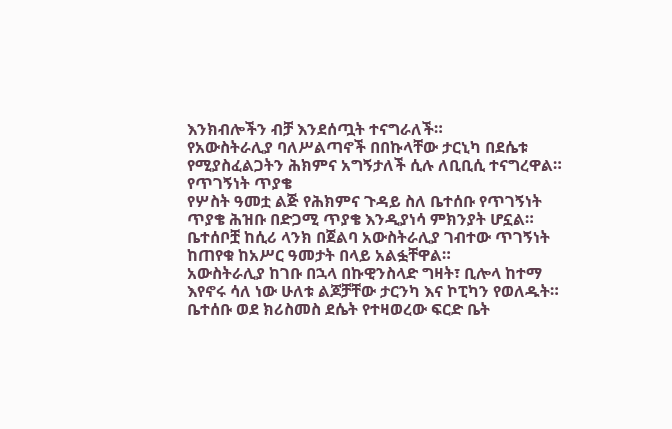እንክብሎችን ብቻ እንደሰጧት ተናግራለች።
የአውስትራሊያ ባለሥልጣኖች በበኩላቸው ታርኒካ በደሴቱ የሚያስፈልጋትን ሕክምና አግኝታለች ሲሉ ለቢቢሲ ተናግረዋል።
የጥገኝነት ጥያቄ
የሦስት ዓመቷ ልጅ የሕክምና ጉዳይ ስለ ቤተሰቡ የጥገኝነት ጥያቄ ሕዝቡ በድጋሚ ጥያቄ እንዲያነሳ ምክንያት ሆኗል።
ቤተሰቦቿ ከሲሪ ላንክ በጀልባ አውስትራሊያ ገብተው ጥገኝነት ከጠየቁ ከአሥር ዓመታት በላይ አልፏቸዋል።
አውስትራሊያ ከገቡ በኋላ በኩዊንስላድ ግዛት፣ ቢሎላ ከተማ እየኖሩ ሳለ ነው ሁለቱ ልጆቻቸው ታርንካ እና ኮፒካን የወለዱት።
ቤተሰቡ ወደ ክሪስመስ ደሴት የተዛወረው ፍርድ ቤት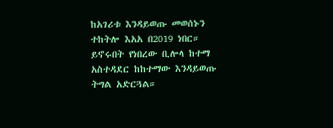ከአገሪቱ እንዳይወጡ መወሰኑን ተከትሎ እአአ በ2019 ነበር።
ይኖሩበት የነበረው ቢሎላ ከተማ አስተዳደር ከከተማው እንዳይወጡ ትግል አድርጓል።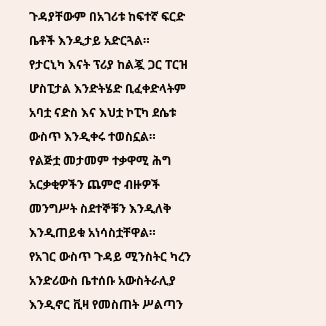ጉዳያቸውም በአገሪቱ ከፍተኛ ፍርድ ቤቶች እንዲታይ አድርጓል።
የታርኒካ እናት ፕሪያ ከልጇ ጋር ፐርዝ ሆስፒታል እንድትሄድ ቢፈቀድላትም አባቷ ናድስ እና እህቷ ኮፒካ ደሴቱ ውስጥ እንዲቀሩ ተወስኗል።
የልጅቷ መታመም ተቃዋሚ ሕግ አርቃቂዎችን ጨምሮ ብዙዎች መንግሥት ስደተኞቹን እንዲለቅ እንዲጠይቁ አነሳስቷቸዋል።
የአገር ውስጥ ጉዳይ ሚንስትር ካረን አንድሪውስ ቤተሰቡ አውስትራሊያ እንዲኖር ቪዛ የመስጠት ሥልጣን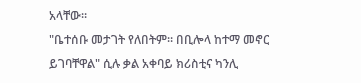አላቸው።
"ቤተሰቡ መታገት የለበትም። በቢሎላ ከተማ መኖር ይገባቸዋል" ሲሉ ቃል አቀባይ ክሪስቲና ካንሊ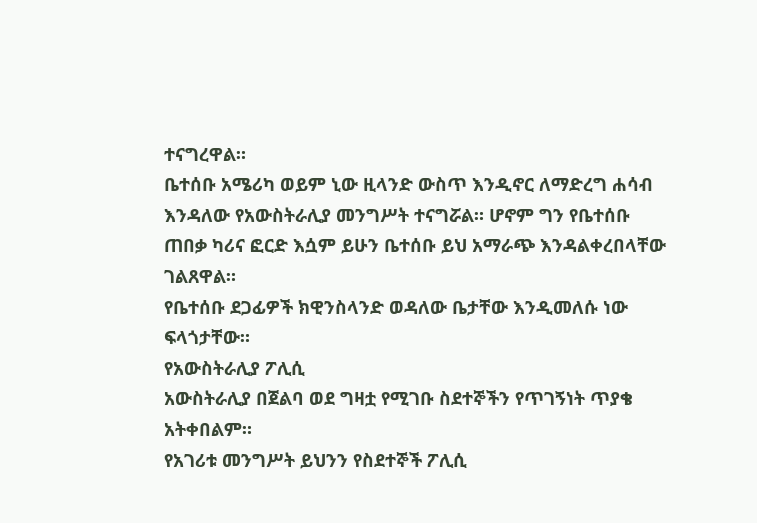ተናግረዋል።
ቤተሰቡ አሜሪካ ወይም ኒው ዚላንድ ውስጥ እንዲኖር ለማድረግ ሐሳብ እንዳለው የአውስትራሊያ መንግሥት ተናግሯል። ሆኖም ግን የቤተሰቡ ጠበቃ ካሪና ፎርድ እሷም ይሁን ቤተሰቡ ይህ አማራጭ እንዳልቀረበላቸው ገልጸዋል።
የቤተሰቡ ደጋፊዎች ክዊንስላንድ ወዳለው ቤታቸው እንዲመለሱ ነው ፍላጎታቸው።
የአውስትራሊያ ፖሊሲ
አውስትራሊያ በጀልባ ወደ ግዛቷ የሚገቡ ስደተኞችን የጥገኝነት ጥያቄ አትቀበልም።
የአገሪቱ መንግሥት ይህንን የስደተኞች ፖሊሲ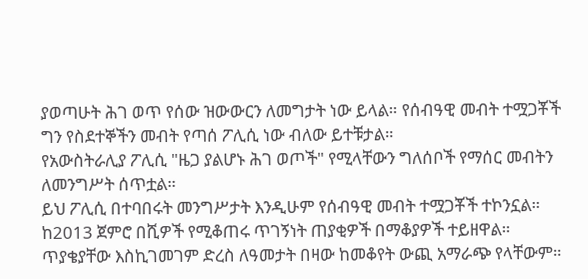ያወጣሁት ሕገ ወጥ የሰው ዝውውርን ለመግታት ነው ይላል። የሰብዓዊ መብት ተሟጋቾች ግን የስደተኞችን መብት የጣሰ ፖሊሲ ነው ብለው ይተቹታል።
የአውስትራሊያ ፖሊሲ "ዜጋ ያልሆኑ ሕገ ወጦች" የሚላቸውን ግለሰቦች የማሰር መብትን ለመንግሥት ሰጥቷል።
ይህ ፖሊሲ በተባበሩት መንግሥታት እንዲሁም የሰብዓዊ መብት ተሟጋቾች ተኮንኗል።
ከ2013 ጀምሮ በሺዎች የሚቆጠሩ ጥገኝነት ጠያቂዎች በማቆያዎች ተይዘዋል። ጥያቄያቸው እስኪገመገም ድረስ ለዓመታት በዛው ከመቆየት ውጪ አማራጭ የላቸውም።